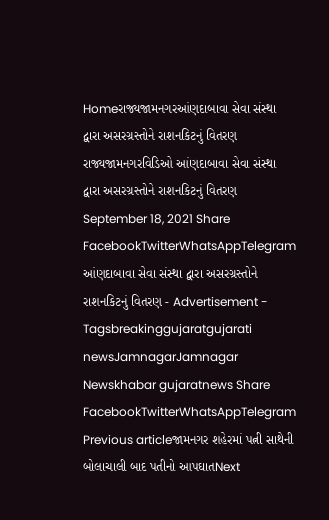Homeરાજ્યજામનગરઆંણદાબાવા સેવા સંસ્થા દ્વારા અસરગ્રસ્તોને રાશનકિટનું વિતરણ રાજ્યજામનગરવિડિઓ આંણદાબાવા સેવા સંસ્થા દ્વારા અસરગ્રસ્તોને રાશનકિટનું વિતરણ September 18, 2021 Share FacebookTwitterWhatsAppTelegram આંણદાબાવા સેવા સંસ્થા દ્વારા અસરગ્રસ્તોને રાશનકિટનું વિતરણ - Advertisement - Tagsbreakinggujaratgujarati newsJamnagarJamnagar Newskhabar gujaratnews Share FacebookTwitterWhatsAppTelegram Previous articleજામનગર શહેરમાં પત્ની સાથેની બોલાચાલી બાદ પતીનો આપઘાતNext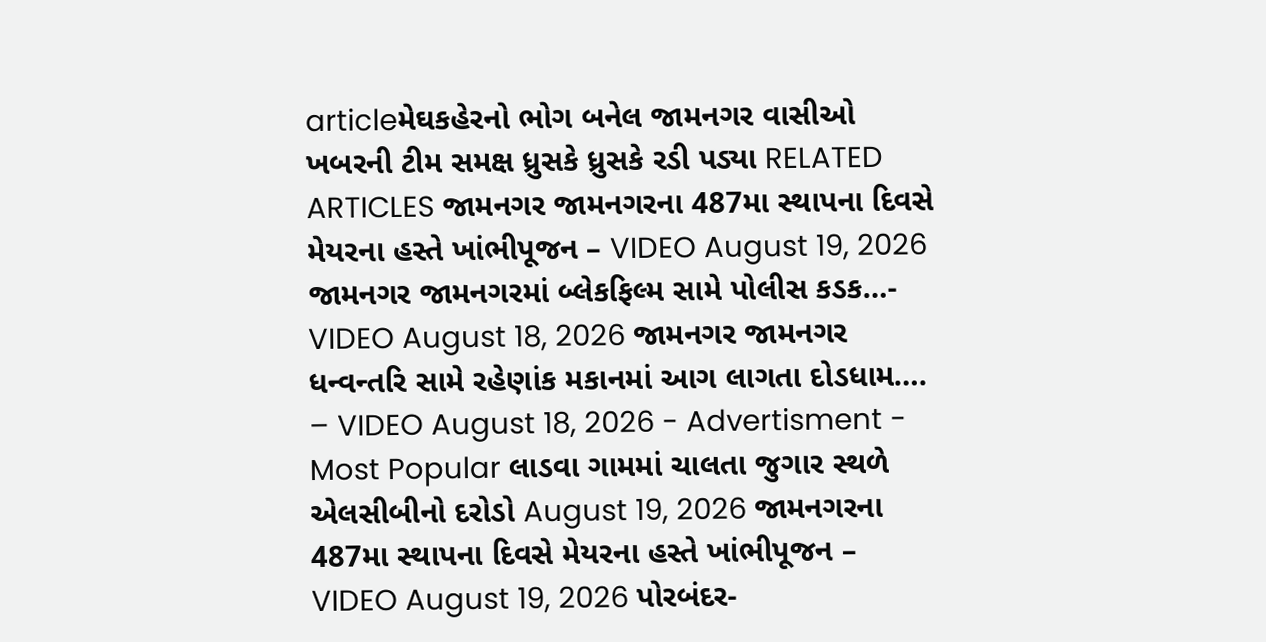articleમેઘકહેરનો ભોગ બનેલ જામનગર વાસીઓ ખબરની ટીમ સમક્ષ ધ્રુસકે ધ્રુસકે રડી પડ્યા RELATED ARTICLES જામનગર જામનગરના 487મા સ્થાપના દિવસે મેયરના હસ્તે ખાંભીપૂજન – VIDEO August 19, 2026 જામનગર જામનગરમાં બ્લેકફિલ્મ સામે પોલીસ કડક…- VIDEO August 18, 2026 જામનગર જામનગર ધન્વન્તરિ સામે રહેણાંક મકાનમાં આગ લાગતા દોડધામ…. – VIDEO August 18, 2026 - Advertisment - Most Popular લાડવા ગામમાં ચાલતા જુગાર સ્થળે એલસીબીનો દરોડો August 19, 2026 જામનગરના 487મા સ્થાપના દિવસે મેયરના હસ્તે ખાંભીપૂજન – VIDEO August 19, 2026 પોરબંદર-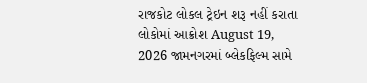રાજકોટ લોકલ ટ્રેઇન શરૂ નહીં કરાતા લોકોમાં આક્રોશ August 19, 2026 જામનગરમાં બ્લેકફિલ્મ સામે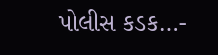પોલીસ કડક…-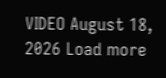VIDEO August 18, 2026 Load more